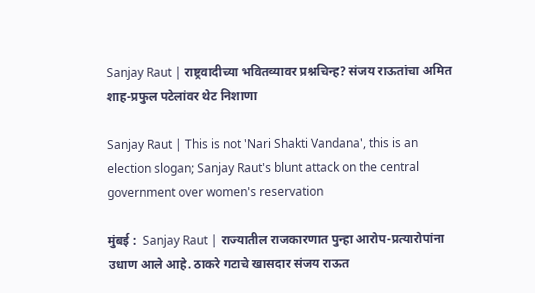Sanjay Raut | राष्ट्रवादीच्या भवितव्यावर प्रश्नचिन्ह? संजय राऊतांचा अमित शाह-प्रफुल पटेलांवर थेट निशाणा

Sanjay Raut | This is not 'Nari Shakti Vandana', this is an election slogan; Sanjay Raut's blunt attack on the central government over women's reservation

मुंबई :  Sanjay Raut | राज्यातील राजकारणात पुन्हा आरोप-प्रत्यारोपांना उधाण आले आहे. ठाकरे गटाचे खासदार संजय राऊत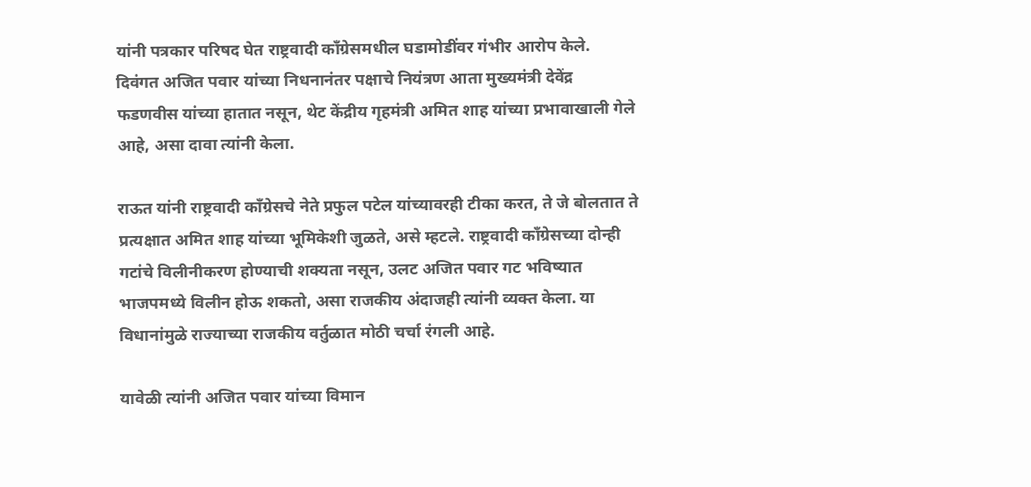यांनी पत्रकार परिषद घेत राष्ट्रवादी काँग्रेसमधील घडामोडींवर गंभीर आरोप केले. दिवंगत अजित पवार यांच्या निधनानंतर पक्षाचे नियंत्रण आता मुख्यमंत्री देवेंद्र फडणवीस यांच्या हातात नसून, थेट केंद्रीय गृहमंत्री अमित शाह यांच्या प्रभावाखाली गेले आहे, असा दावा त्यांनी केला.

राऊत यांनी राष्ट्रवादी काँग्रेसचे नेते प्रफुल पटेल यांच्यावरही टीका करत, ते जे बोलतात ते प्रत्यक्षात अमित शाह यांच्या भूमिकेशी जुळते, असे म्हटले. राष्ट्रवादी काँग्रेसच्या दोन्ही गटांचे विलीनीकरण होण्याची शक्यता नसून, उलट अजित पवार गट भविष्यात भाजपमध्ये विलीन होऊ शकतो, असा राजकीय अंदाजही त्यांनी व्यक्त केला. या विधानांमुळे राज्याच्या राजकीय वर्तुळात मोठी चर्चा रंगली आहे.

यावेळी त्यांनी अजित पवार यांच्या विमान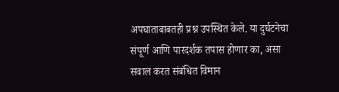अपघाताबाबतही प्रश्न उपस्थित केले. या दुर्घटनेचा संपूर्ण आणि पारदर्शक तपास होणार का, असा सवाल करत संबंधित विमान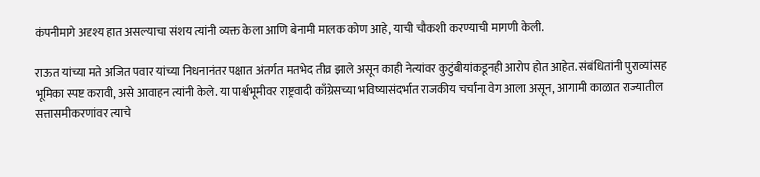कंपनीमागे अदृश्य हात असल्याचा संशय त्यांनी व्यक्त केला आणि बेनामी मालक कोण आहे, याची चौकशी करण्याची मागणी केली.

राऊत यांच्या मते अजित पवार यांच्या निधनानंतर पक्षात अंतर्गत मतभेद तीव्र झाले असून काही नेत्यांवर कुटुंबीयांकडूनही आरोप होत आहेत. संबंधितांनी पुराव्यांसह भूमिका स्पष्ट करावी, असे आवाहन त्यांनी केले. या पार्श्वभूमीवर राष्ट्रवादी काँग्रेसच्या भविष्यासंदर्भात राजकीय चर्चांना वेग आला असून, आगामी काळात राज्यातील सत्तासमीकरणांवर त्याचे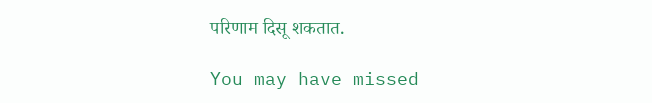परिणाम दिसू शकतात.

You may have missed